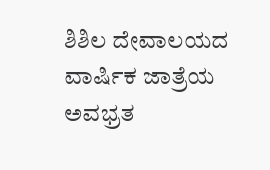ಶಿಶಿಲ ದೇವಾಲಯದ ವಾರ್ಷಿಕ ಜಾತ್ರೆಯ ಅವಭ್ರತ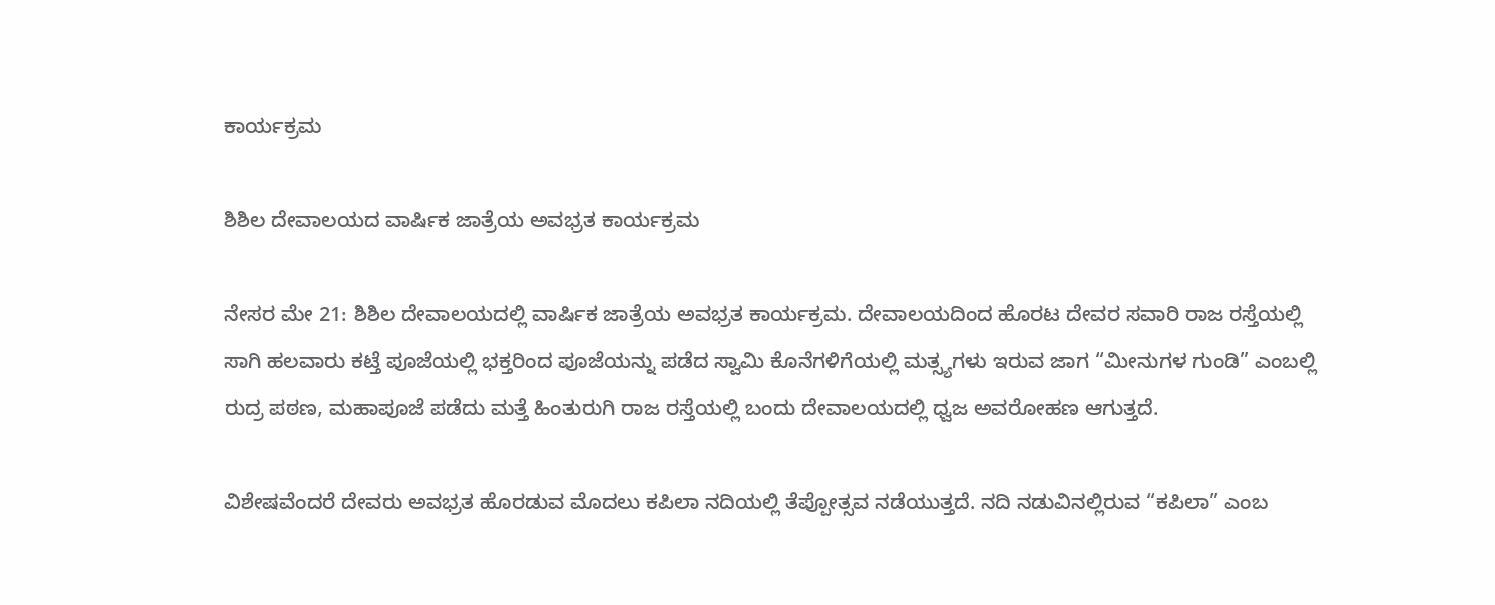ಕಾರ್ಯಕ್ರಮ

ಶಿಶಿಲ ದೇವಾಲಯದ ವಾರ್ಷಿಕ ಜಾತ್ರೆಯ ಅವಭ್ರತ ಕಾರ್ಯಕ್ರಮ

ನೇಸರ ಮೇ‌ 21: ಶಿಶಿಲ ದೇವಾಲಯದಲ್ಲಿ ವಾರ್ಷಿಕ ಜಾತ್ರೆಯ ಅವಭ್ರತ ಕಾರ್ಯಕ್ರಮ. ದೇವಾಲಯದಿಂದ ಹೊರಟ ದೇವರ ಸವಾರಿ ರಾಜ ರಸ್ತೆಯಲ್ಲಿ ಸಾಗಿ ಹಲವಾರು ಕಟ್ತೆ ಪೂಜೆಯಲ್ಲಿ ಭಕ್ತರಿಂದ ಪೂಜೆಯನ್ನು ಪಡೆದ ಸ್ವಾಮಿ ಕೊನೆಗಳಿಗೆಯಲ್ಲಿ ಮತ್ಸ್ಯಗಳು ಇರುವ ಜಾಗ “ಮೀನುಗಳ ಗುಂಡಿ” ಎಂಬಲ್ಲಿ ರುದ್ರ ಪಠಣ, ಮಹಾಪೂಜೆ ಪಡೆದು ಮತ್ತೆ ಹಿಂತುರುಗಿ ರಾಜ ರಸ್ತೆಯಲ್ಲಿ ಬಂದು ದೇವಾಲಯದಲ್ಲಿ ಧ್ವಜ ಅವರೋಹಣ ಆಗುತ್ತದೆ.

ವಿಶೇಷವೆಂದರೆ ದೇವರು ಅವಭ್ರತ ಹೊರಡುವ ಮೊದಲು ಕಪಿಲಾ ನದಿಯಲ್ಲಿ ತೆಪ್ಪೋತ್ಸವ ನಡೆಯುತ್ತದೆ. ನದಿ ನಡುವಿನಲ್ಲಿರುವ “ಕಪಿಲಾ” ಎಂಬ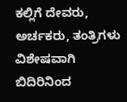ಕಲ್ಲಿಗೆ ದೇವರು, ಅರ್ಚಕರು, ತಂತ್ರಿಗಳು ವಿಶೇಷವಾಗಿ ಬಿದಿರಿನಿಂದ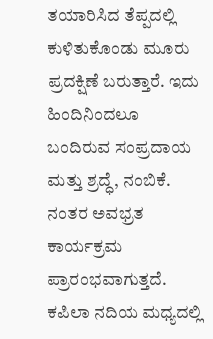ತಯಾರಿಸಿದ ತೆಪ್ಪದಲ್ಲಿ ಕುಳಿತುಕೊಂಡು ಮೂರು ಪ್ರದಕ್ಷಿಣೆ ಬರುತ್ತಾರೆ. ಇದು ಹಿಂದಿನಿಂದಲೂ ಬಂದಿರುವ ಸಂಪ್ರದಾಯ ಮತ್ತು ಶ್ರದ್ಧೆ, ನಂಬಿಕೆ. ನಂತರ ಅವಭ್ರತ ಕಾರ್ಯಕ್ರಮ ಪ್ರಾರಂಭವಾಗುತ್ತದೆ. ಕಪಿಲಾ ನದಿಯ ಮಧ್ಯದಲ್ಲಿ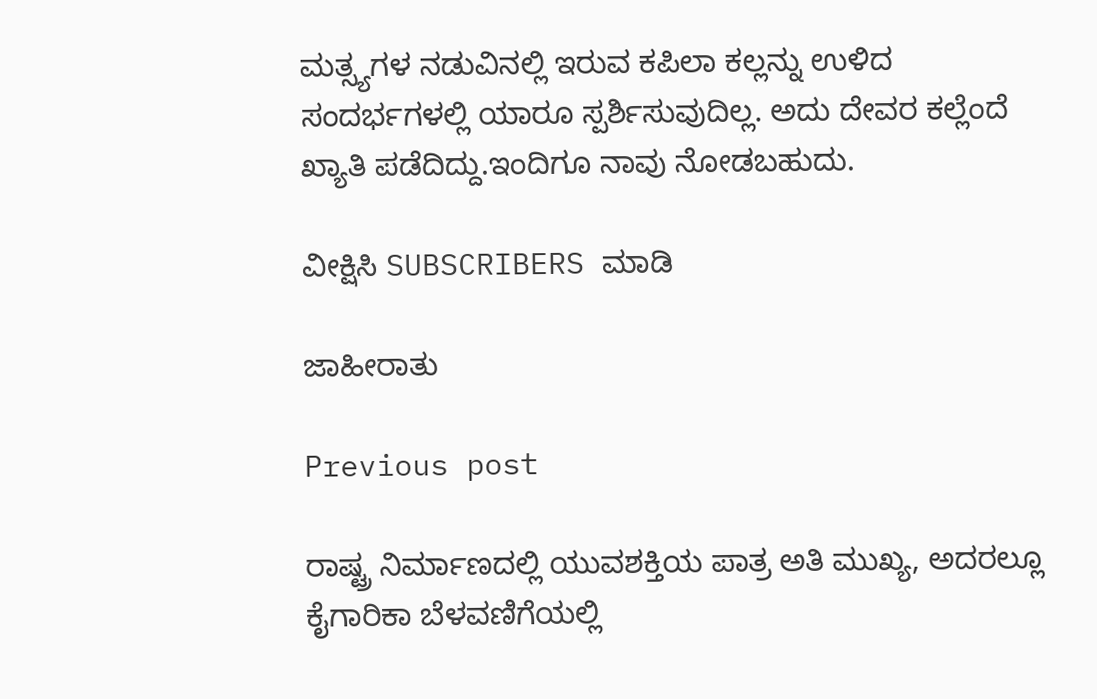ಮತ್ಸ್ಯಗಳ ನಡುವಿನಲ್ಲಿ ಇರುವ ಕಪಿಲಾ ಕಲ್ಲನ್ನು ಉಳಿದ ಸಂದರ್ಭಗಳಲ್ಲಿ ಯಾರೂ ಸ್ಪರ್ಶಿಸುವುದಿಲ್ಲ. ಅದು ದೇವರ ಕಲ್ಲೆಂದೆ ಖ್ಯಾತಿ ಪಡೆದಿದ್ದು.ಇಂದಿಗೂ ನಾವು ನೋಡಬಹುದು.

ವೀಕ್ಷಿಸಿ SUBSCRIBERS ಮಾಡಿ

ಜಾಹೀರಾತು

Previous post

ರಾಷ್ಟ್ರ ನಿರ್ಮಾಣದಲ್ಲಿ ಯುವಶಕ್ತಿಯ ಪಾತ್ರ ಅತಿ ಮುಖ್ಯ, ಅದರಲ್ಲೂ ಕೈಗಾರಿಕಾ ಬೆಳವಣಿಗೆಯಲ್ಲಿ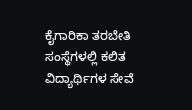ಕೈಗಾರಿಕಾ ತರಬೇತಿ ಸಂಸ್ಥೆಗಳಲ್ಲಿ ಕಲಿತ ವಿದ್ಯಾರ್ಥಿಗಳ ಸೇವೆ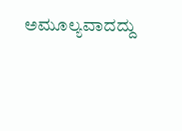ಅಮೂಲ್ಯವಾದದ್ದು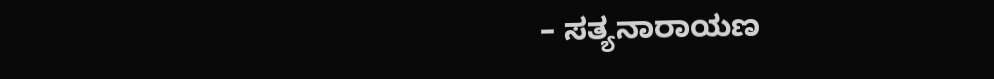– ಸತ್ಯನಾರಾಯಣ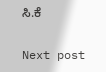ಸಿ.ಕೆ

Next post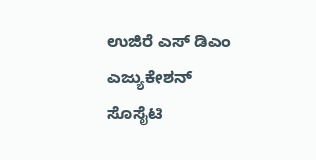ಉಜಿರೆ ಎಸ್ ಡಿಎಂ ಎಜ್ಯುಕೇಶನ್ ಸೊಸೈಟಿ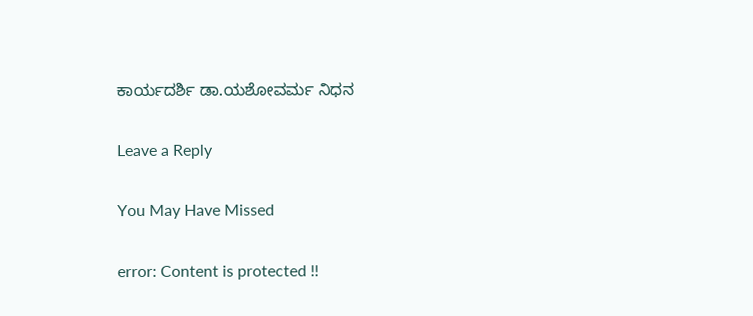ಕಾರ್ಯದರ್ಶಿ ಡಾ.ಯಶೋವರ್ಮ ನಿಧನ

Leave a Reply

You May Have Missed

error: Content is protected !!